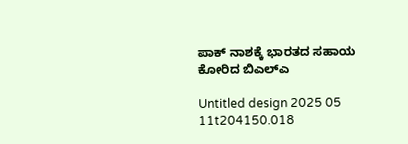ಪಾಕ್‌ ನಾಶಕ್ಕೆ ಭಾರತದ ಸಹಾಯ ಕೋರಿದ ಬಿಎಲ್‌ಎ

Untitled design 2025 05 11t204150.018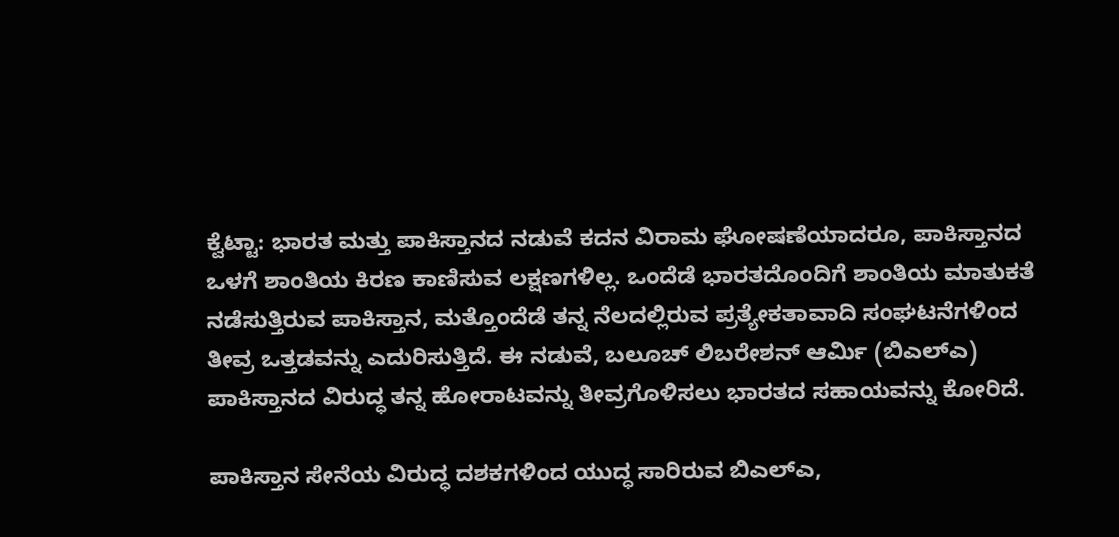ಕ್ವೆಟ್ಟಾ: ಭಾರತ ಮತ್ತು ಪಾಕಿಸ್ತಾನದ ನಡುವೆ ಕದನ ವಿರಾಮ ಘೋಷಣೆಯಾದರೂ, ಪಾಕಿಸ್ತಾನದ ಒಳಗೆ ಶಾಂತಿಯ ಕಿರಣ ಕಾಣಿಸುವ ಲಕ್ಷಣಗಳಿಲ್ಲ. ಒಂದೆಡೆ ಭಾರತದೊಂದಿಗೆ ಶಾಂತಿಯ ಮಾತುಕತೆ ನಡೆಸುತ್ತಿರುವ ಪಾಕಿಸ್ತಾನ, ಮತ್ತೊಂದೆಡೆ ತನ್ನ ನೆಲದಲ್ಲಿರುವ ಪ್ರತ್ಯೇಕತಾವಾದಿ ಸಂಘಟನೆಗಳಿಂದ ತೀವ್ರ ಒತ್ತಡವನ್ನು ಎದುರಿಸುತ್ತಿದೆ. ಈ ನಡುವೆ, ಬಲೂಚ್ ಲಿಬರೇಶನ್ ಆರ್ಮಿ (ಬಿಎಲ್‌ಎ) ಪಾಕಿಸ್ತಾನದ ವಿರುದ್ಧ ತನ್ನ ಹೋರಾಟವನ್ನು ತೀವ್ರಗೊಳಿಸಲು ಭಾರತದ ಸಹಾಯವನ್ನು ಕೋರಿದೆ.

ಪಾಕಿಸ್ತಾನ ಸೇನೆಯ ವಿರುದ್ಧ ದಶಕಗಳಿಂದ ಯುದ್ಧ ಸಾರಿರುವ ಬಿಎಲ್‌ಎ,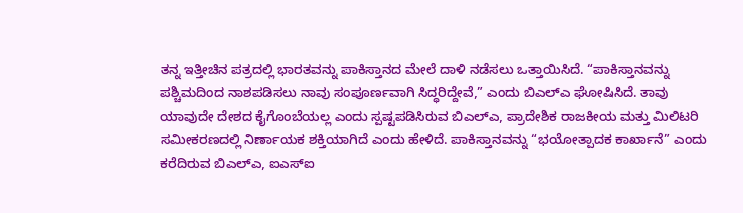ತನ್ನ ಇತ್ತೀಚಿನ ಪತ್ರದಲ್ಲಿ ಭಾರತವನ್ನು ಪಾಕಿಸ್ತಾನದ ಮೇಲೆ ದಾಳಿ ನಡೆಸಲು ಒತ್ತಾಯಿಸಿದೆ. “ಪಾಕಿಸ್ತಾನವನ್ನು ಪಶ್ಚಿಮದಿಂದ ನಾಶಪಡಿಸಲು ನಾವು ಸಂಪೂರ್ಣವಾಗಿ ಸಿದ್ಧರಿದ್ದೇವೆ,” ಎಂದು ಬಿಎಲ್‌ಎ ಘೋಷಿಸಿದೆ. ತಾವು ಯಾವುದೇ ದೇಶದ ಕೈಗೊಂಬೆಯಲ್ಲ ಎಂದು ಸ್ಪಷ್ಟಪಡಿಸಿರುವ ಬಿಎಲ್‌ಎ, ಪ್ರಾದೇಶಿಕ ರಾಜಕೀಯ ಮತ್ತು ಮಿಲಿಟರಿ ಸಮೀಕರಣದಲ್ಲಿ ನಿರ್ಣಾಯಕ ಶಕ್ತಿಯಾಗಿದೆ ಎಂದು ಹೇಳಿದೆ. ಪಾಕಿಸ್ತಾನವನ್ನು “ಭಯೋತ್ಪಾದಕ ಕಾರ್ಖಾನೆ” ಎಂದು ಕರೆದಿರುವ ಬಿಎಲ್‌ಎ, ಐಎಸ್‌ಐ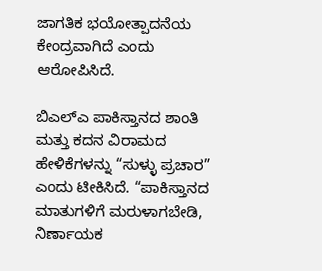ಜಾಗತಿಕ ಭಯೋತ್ಪಾದನೆಯ ಕೇಂದ್ರವಾಗಿದೆ ಎಂದು ಆರೋಪಿಸಿದೆ.

ಬಿಎಲ್‌ಎ ಪಾಕಿಸ್ತಾನದ ಶಾಂತಿ ಮತ್ತು ಕದನ ವಿರಾಮದ ಹೇಳಿಕೆಗಳನ್ನು “ಸುಳ್ಳು ಪ್ರಚಾರ” ಎಂದು ಟೀಕಿಸಿದೆ. “ಪಾಕಿಸ್ತಾನದ ಮಾತುಗಳಿಗೆ ಮರುಳಾಗಬೇಡಿ, ನಿರ್ಣಾಯಕ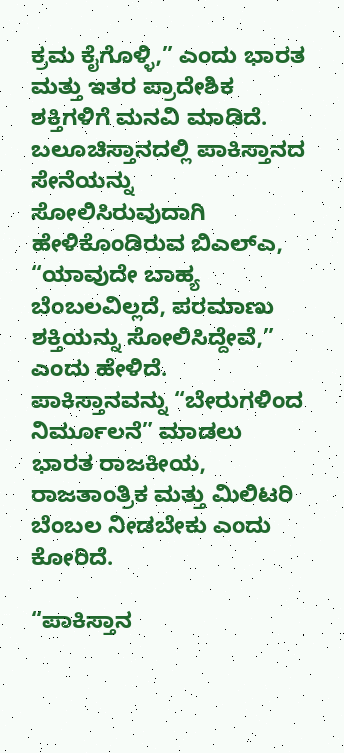ಕ್ರಮ ಕೈಗೊಳ್ಳಿ,” ಎಂದು ಭಾರತ ಮತ್ತು ಇತರ ಪ್ರಾದೇಶಿಕ ಶಕ್ತಿಗಳಿಗೆ ಮನವಿ ಮಾಡಿದೆ. ಬಲೂಚಿಸ್ತಾನದಲ್ಲಿ ಪಾಕಿಸ್ತಾನದ ಸೇನೆಯನ್ನು ಸೋಲಿಸಿರುವುದಾಗಿ ಹೇಳಿಕೊಂಡಿರುವ ಬಿಎಲ್‌ಎ, “ಯಾವುದೇ ಬಾಹ್ಯ ಬೆಂಬಲವಿಲ್ಲದೆ, ಪರಮಾಣು ಶಕ್ತಿಯನ್ನು ಸೋಲಿಸಿದ್ದೇವೆ,” ಎಂದು ಹೇಳಿದೆ. ಪಾಕಿಸ್ತಾನವನ್ನು “ಬೇರುಗಳಿಂದ ನಿರ್ಮೂಲನೆ” ಮಾಡಲು ಭಾರತ ರಾಜಕೀಯ, ರಾಜತಾಂತ್ರಿಕ ಮತ್ತು ಮಿಲಿಟರಿ ಬೆಂಬಲ ನೀಡಬೇಕು ಎಂದು ಕೋರಿದೆ.

“ಪಾಕಿಸ್ತಾನ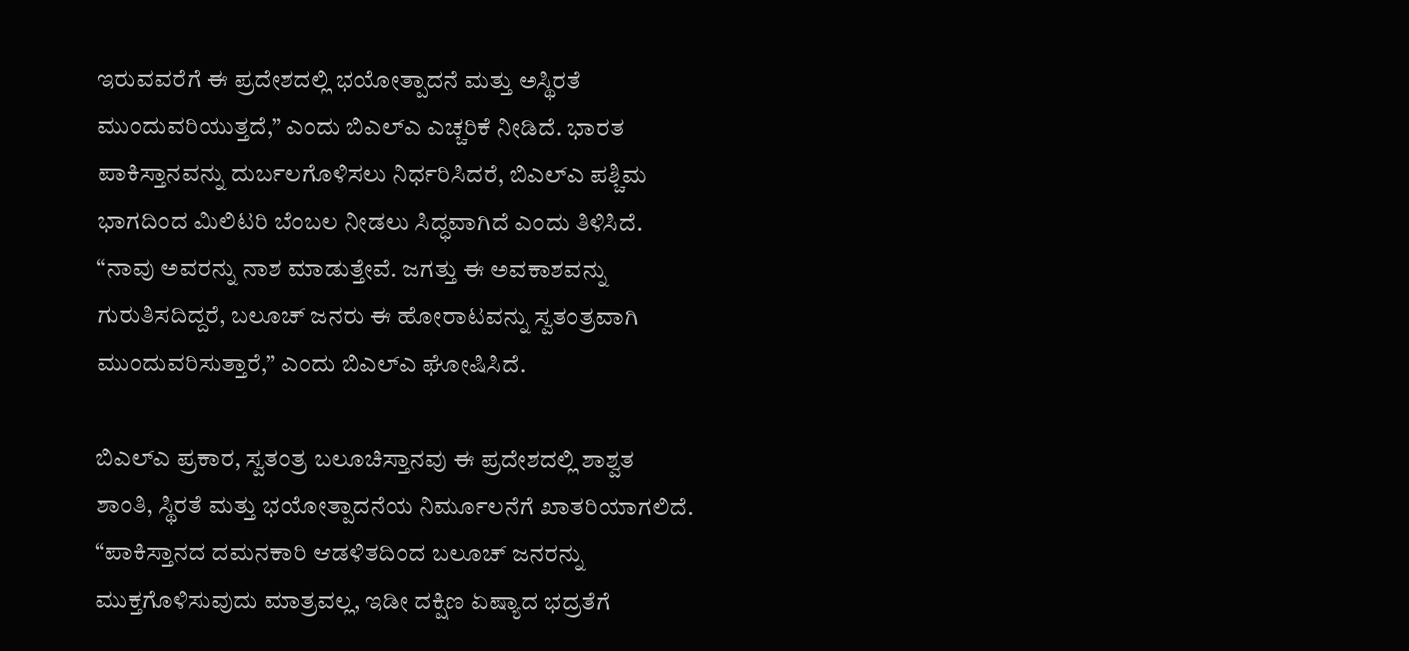ಇರುವವರೆಗೆ ಈ ಪ್ರದೇಶದಲ್ಲಿ ಭಯೋತ್ಪಾದನೆ ಮತ್ತು ಅಸ್ಥಿರತೆ ಮುಂದುವರಿಯುತ್ತದೆ,” ಎಂದು ಬಿಎಲ್‌ಎ ಎಚ್ಚರಿಕೆ ನೀಡಿದೆ. ಭಾರತ ಪಾಕಿಸ್ತಾನವನ್ನು ದುರ್ಬಲಗೊಳಿಸಲು ನಿರ್ಧರಿಸಿದರೆ, ಬಿಎಲ್‌ಎ ಪಶ್ಚಿಮ ಭಾಗದಿಂದ ಮಿಲಿಟರಿ ಬೆಂಬಲ ನೀಡಲು ಸಿದ್ಧವಾಗಿದೆ ಎಂದು ತಿಳಿಸಿದೆ. “ನಾವು ಅವರನ್ನು ನಾಶ ಮಾಡುತ್ತೇವೆ. ಜಗತ್ತು ಈ ಅವಕಾಶವನ್ನು ಗುರುತಿಸದಿದ್ದರೆ, ಬಲೂಚ್ ಜನರು ಈ ಹೋರಾಟವನ್ನು ಸ್ವತಂತ್ರವಾಗಿ ಮುಂದುವರಿಸುತ್ತಾರೆ,” ಎಂದು ಬಿಎಲ್‌ಎ ಘೋಷಿಸಿದೆ.

ಬಿಎಲ್‌ಎ ಪ್ರಕಾರ, ಸ್ವತಂತ್ರ ಬಲೂಚಿಸ್ತಾನವು ಈ ಪ್ರದೇಶದಲ್ಲಿ ಶಾಶ್ವತ ಶಾಂತಿ, ಸ್ಥಿರತೆ ಮತ್ತು ಭಯೋತ್ಪಾದನೆಯ ನಿರ್ಮೂಲನೆಗೆ ಖಾತರಿಯಾಗಲಿದೆ. “ಪಾಕಿಸ್ತಾನದ ದಮನಕಾರಿ ಆಡಳಿತದಿಂದ ಬಲೂಚ್ ಜನರನ್ನು ಮುಕ್ತಗೊಳಿಸುವುದು ಮಾತ್ರವಲ್ಲ, ಇಡೀ ದಕ್ಷಿಣ ಏಷ್ಯಾದ ಭದ್ರತೆಗೆ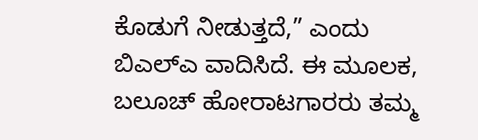ಕೊಡುಗೆ ನೀಡುತ್ತದೆ,” ಎಂದು ಬಿಎಲ್‌ಎ ವಾದಿಸಿದೆ. ಈ ಮೂಲಕ, ಬಲೂಚ್ ಹೋರಾಟಗಾರರು ತಮ್ಮ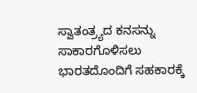ಸ್ವಾತಂತ್ರ್ಯದ ಕನಸನ್ನು ಸಾಕಾರಗೊಳಿಸಲು ಭಾರತದೊಂದಿಗೆ ಸಹಕಾರಕ್ಕೆ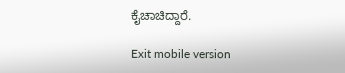ಕೈಚಾಚಿದ್ದಾರೆ.

Exit mobile version